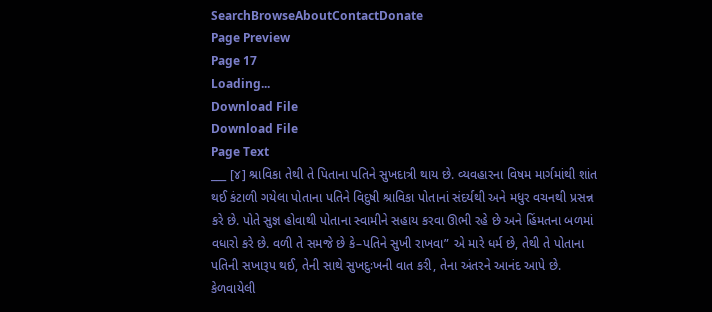SearchBrowseAboutContactDonate
Page Preview
Page 17
Loading...
Download File
Download File
Page Text
___ [૪] શ્રાવિકા તેથી તે પિતાના પતિને સુખદાત્રી થાય છે. વ્યવહારના વિષમ માર્ગમાંથી શાંત થઈ કંટાળી ગયેલા પોતાના પતિને વિદુષી શ્રાવિકા પોતાનાં સંદર્યથી અને મધુર વચનથી પ્રસન્ન કરે છે. પોતે સુજ્ઞ હોવાથી પોતાના સ્વામીને સહાય કરવા ઊભી રહે છે અને હિંમતના બળમાં વધારો કરે છે. વળી તે સમજે છે કે–પતિને સુખી રાખવા” એ મારે ધર્મ છે, તેથી તે પોતાના પતિની સખારૂપ થઈ, તેની સાથે સુખદુઃખની વાત કરી, તેના અંતરને આનંદ આપે છે. કેળવાયેલી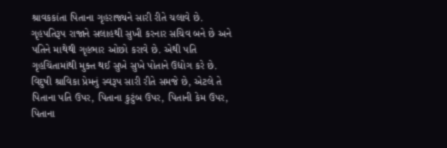શ્રાવકકાંતા પિતાના ગૃહરાજ્યને સારી રીતે ચલાવે છે. ગૃહપતિરૂપ રાજાને સલાહથી સુખી કરનાર સચિવ બને છે અને પતિને માથેથી ગૃહભાર ઓછો કરાવે છે. એથી પતિ ગૃહચિંતામાંથી મુક્ત થઈ સુખે સુખે પોતાને ઉદ્યોગ કરે છે. વિદુષી શ્રાવિકા પ્રેમનું સ્વરૂપ સારી રીતે સમજે છે, એટલે તે પિતાના પતિ ઉપર, પિતાના કુટુંબ ઉપર, પિતાની કેમ ઉપર, પિતાના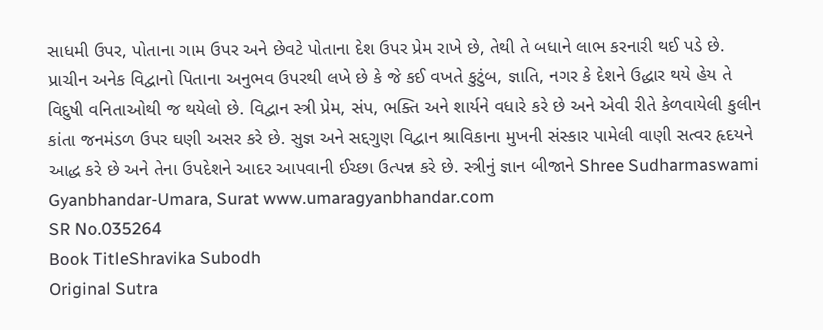સાધમી ઉપર, પોતાના ગામ ઉપર અને છેવટે પોતાના દેશ ઉપર પ્રેમ રાખે છે, તેથી તે બધાને લાભ કરનારી થઈ પડે છે. પ્રાચીન અનેક વિદ્વાનો પિતાના અનુભવ ઉપરથી લખે છે કે જે કઈ વખતે કુટુંબ, જ્ઞાતિ, નગર કે દેશને ઉદ્ધાર થયે હેય તે વિદુષી વનિતાઓથી જ થયેલો છે. વિદ્વાન સ્ત્રી પ્રેમ, સંપ, ભક્તિ અને શાર્યને વધારે કરે છે અને એવી રીતે કેળવાયેલી કુલીન કાંતા જનમંડળ ઉપર ઘણી અસર કરે છે. સુજ્ઞ અને સદ્દગુણ વિદ્વાન શ્રાવિકાના મુખની સંસ્કાર પામેલી વાણી સત્વર હૃદયને આદ્ધ કરે છે અને તેના ઉપદેશને આદર આપવાની ઈચ્છા ઉત્પન્ન કરે છે. સ્ત્રીનું જ્ઞાન બીજાને Shree Sudharmaswami Gyanbhandar-Umara, Surat www.umaragyanbhandar.com
SR No.035264
Book TitleShravika Subodh
Original Sutra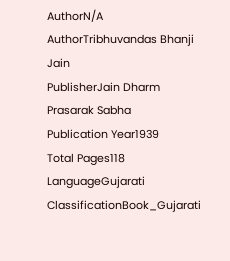AuthorN/A
AuthorTribhuvandas Bhanji Jain
PublisherJain Dharm Prasarak Sabha
Publication Year1939
Total Pages118
LanguageGujarati
ClassificationBook_Gujarati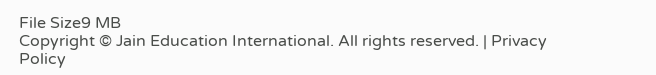File Size9 MB
Copyright © Jain Education International. All rights reserved. | Privacy Policy